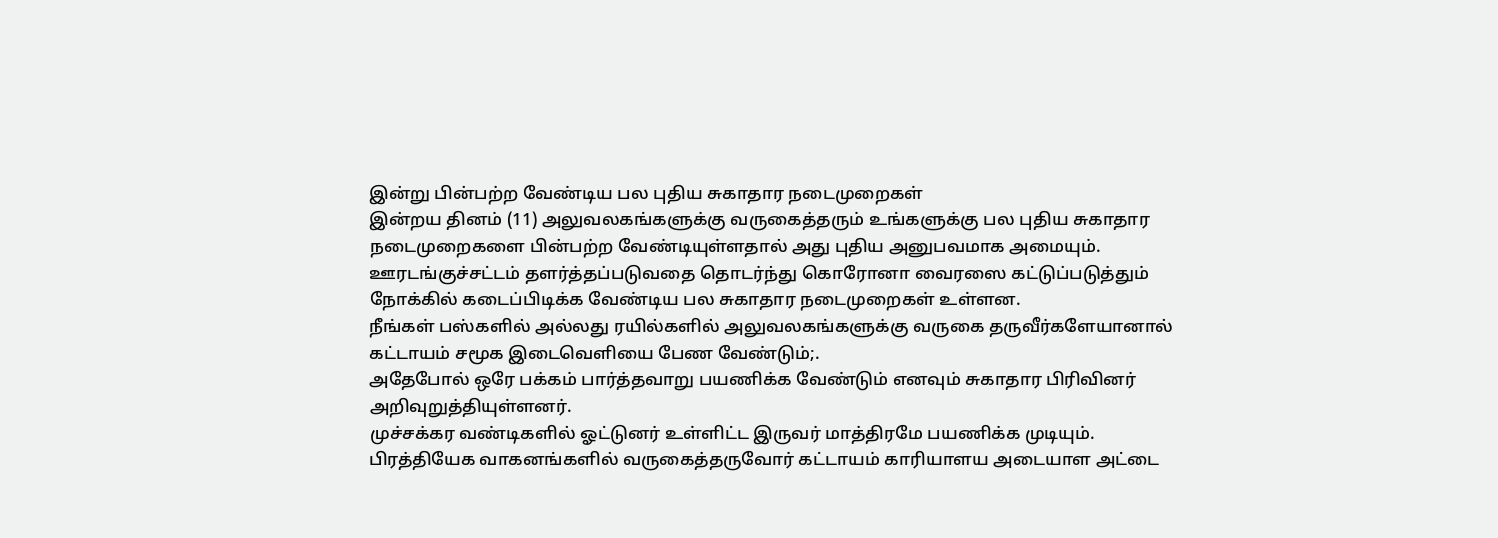இன்று பின்பற்ற வேண்டிய பல புதிய சுகாதார நடைமுறைகள்
இன்றய தினம் (11) அலுவலகங்களுக்கு வருகைத்தரும் உங்களுக்கு பல புதிய சுகாதார நடைமுறைகளை பின்பற்ற வேண்டியுள்ளதால் அது புதிய அனுபவமாக அமையும்.
ஊரடங்குச்சட்டம் தளர்த்தப்படுவதை தொடர்ந்து கொரோனா வைரஸை கட்டுப்படுத்தும் நோக்கில் கடைப்பிடிக்க வேண்டிய பல சுகாதார நடைமுறைகள் உள்ளன.
நீங்கள் பஸ்களில் அல்லது ரயில்களில் அலுவலகங்களுக்கு வருகை தருவீர்களேயானால் கட்டாயம் சமூக இடைவெளியை பேண வேண்டும்;.
அதேபோல் ஒரே பக்கம் பார்த்தவாறு பயணிக்க வேண்டும் எனவும் சுகாதார பிரிவினர் அறிவுறுத்தியுள்ளனர்.
முச்சக்கர வண்டிகளில் ஓட்டுனர் உள்ளிட்ட இருவர் மாத்திரமே பயணிக்க முடியும்.
பிரத்தியேக வாகனங்களில் வருகைத்தருவோர் கட்டாயம் காரியாளய அடையாள அட்டை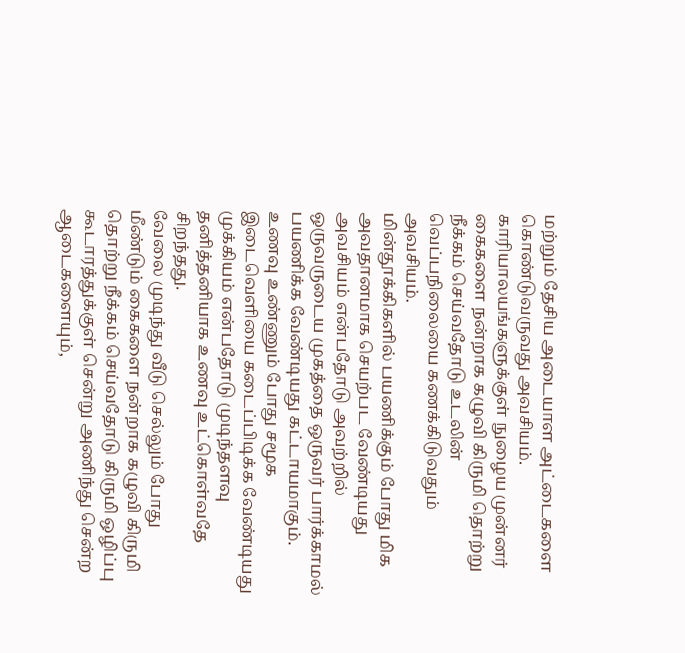மற்றும் தேசிய அடையாள அட்டைகளை கொண்டுவருவது அவசியம்.
காரியாலயங்களுக்குள் நுழைய முன்னர் கைகளை நன்றாக கழுவி கிருமி தொற்று நீக்கம் செய்வதோடு உடலின் வெப்பநிலையை கணக்கிடுவதும் அவசியம்.
மின்தூக்கிகளில் பயணிக்கும் போது மிக அவதானமாக செயற்பட வேண்டியது அவசியம் என்பதோடு அவற்றில் ஒருவருடைய முகத்தை ஒருவர் பார்க்காமல் பயணிக்க வேண்டியது கட்டாயமாகும்.
உணவு உண்ணும் போது சமூக இடைவெளியை கடைப்பிடிக்க வேண்டியது முக்கியம் என்பதோடு முடிந்தளவு தனித்தனியாக உணவு உட்கொள்வதே சிறந்தது.
வேலை முடிந்து வீடு செல்லும் போது மீண்டும் கைகளை நன்றாக கழுவி கிருமி தொற்று நீக்கம் செய்வதோடு கிருமி ஒழிப்பு கூடாரத்துக்குள் சென்று அணிந்து சென்ற ஆடைகளையும்,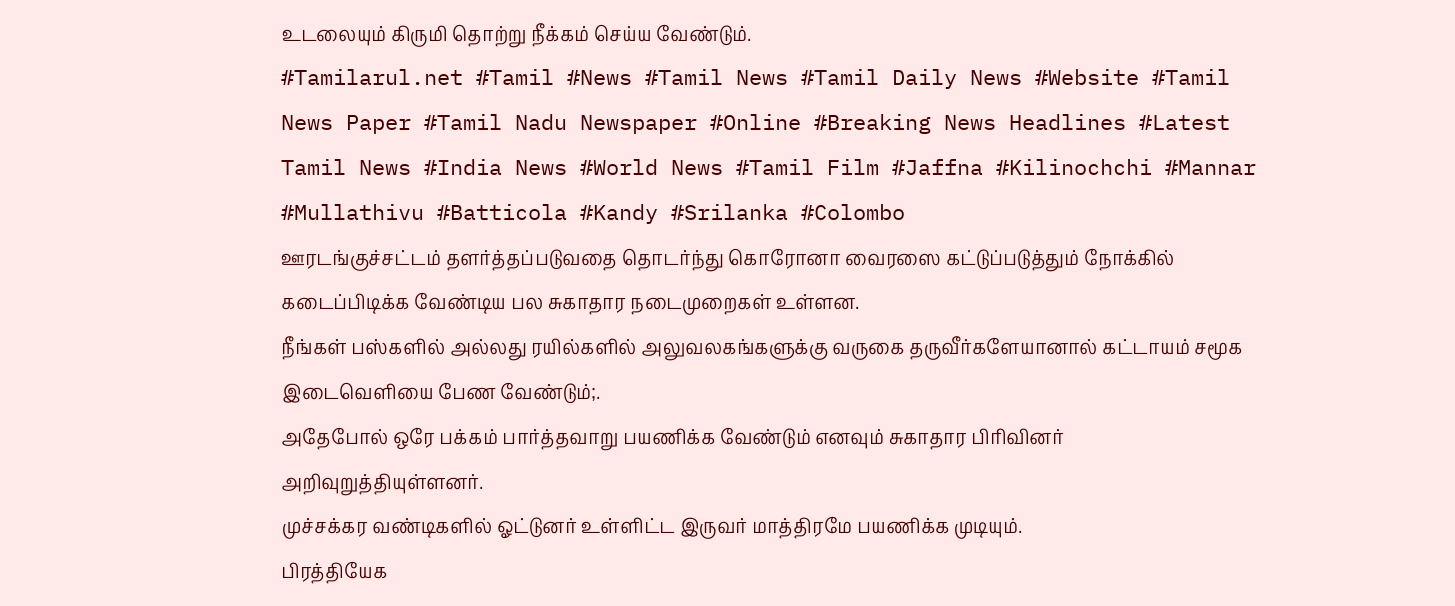உடலையும் கிருமி தொற்று நீக்கம் செய்ய வேண்டும்.
#Tamilarul.net #Tamil #News #Tamil News #Tamil Daily News #Website #Tamil News Paper #Tamil Nadu Newspaper #Online #Breaking News Headlines #Latest Tamil News #India News #World News #Tamil Film #Jaffna #Kilinochchi #Mannar #Mullathivu #Batticola #Kandy #Srilanka #Colombo
ஊரடங்குச்சட்டம் தளர்த்தப்படுவதை தொடர்ந்து கொரோனா வைரஸை கட்டுப்படுத்தும் நோக்கில் கடைப்பிடிக்க வேண்டிய பல சுகாதார நடைமுறைகள் உள்ளன.
நீங்கள் பஸ்களில் அல்லது ரயில்களில் அலுவலகங்களுக்கு வருகை தருவீர்களேயானால் கட்டாயம் சமூக இடைவெளியை பேண வேண்டும்;.
அதேபோல் ஒரே பக்கம் பார்த்தவாறு பயணிக்க வேண்டும் எனவும் சுகாதார பிரிவினர் அறிவுறுத்தியுள்ளனர்.
முச்சக்கர வண்டிகளில் ஓட்டுனர் உள்ளிட்ட இருவர் மாத்திரமே பயணிக்க முடியும்.
பிரத்தியேக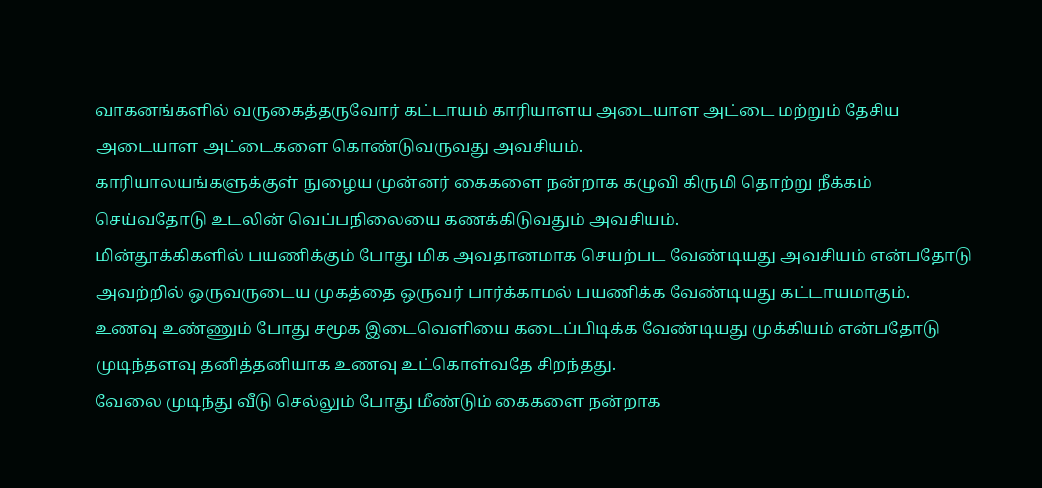வாகனங்களில் வருகைத்தருவோர் கட்டாயம் காரியாளய அடையாள அட்டை மற்றும் தேசிய அடையாள அட்டைகளை கொண்டுவருவது அவசியம்.
காரியாலயங்களுக்குள் நுழைய முன்னர் கைகளை நன்றாக கழுவி கிருமி தொற்று நீக்கம் செய்வதோடு உடலின் வெப்பநிலையை கணக்கிடுவதும் அவசியம்.
மின்தூக்கிகளில் பயணிக்கும் போது மிக அவதானமாக செயற்பட வேண்டியது அவசியம் என்பதோடு அவற்றில் ஒருவருடைய முகத்தை ஒருவர் பார்க்காமல் பயணிக்க வேண்டியது கட்டாயமாகும்.
உணவு உண்ணும் போது சமூக இடைவெளியை கடைப்பிடிக்க வேண்டியது முக்கியம் என்பதோடு முடிந்தளவு தனித்தனியாக உணவு உட்கொள்வதே சிறந்தது.
வேலை முடிந்து வீடு செல்லும் போது மீண்டும் கைகளை நன்றாக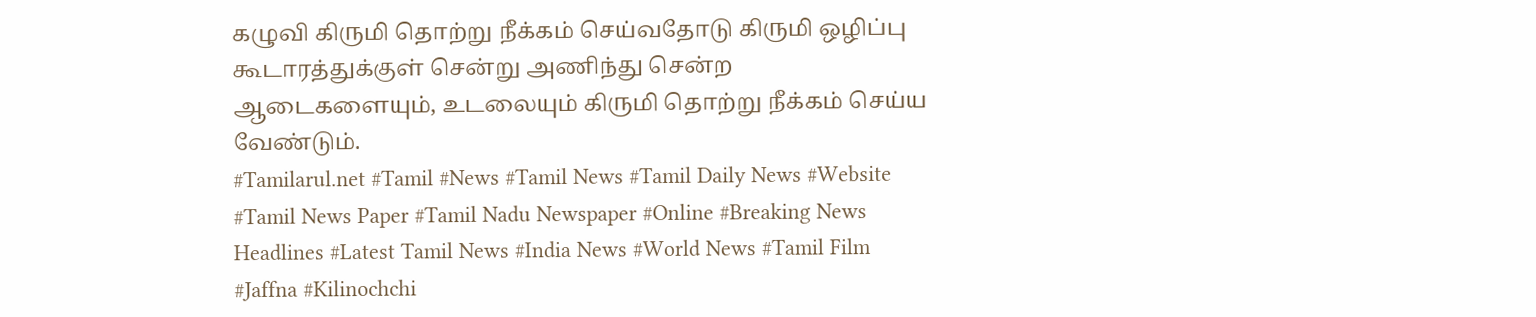கழுவி கிருமி தொற்று நீக்கம் செய்வதோடு கிருமி ஒழிப்பு கூடாரத்துக்குள் சென்று அணிந்து சென்ற ஆடைகளையும், உடலையும் கிருமி தொற்று நீக்கம் செய்ய வேண்டும்.
#Tamilarul.net #Tamil #News #Tamil News #Tamil Daily News #Website #Tamil News Paper #Tamil Nadu Newspaper #Online #Breaking News Headlines #Latest Tamil News #India News #World News #Tamil Film #Jaffna #Kilinochchi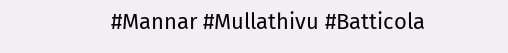#Mannar #Mullathivu #Batticola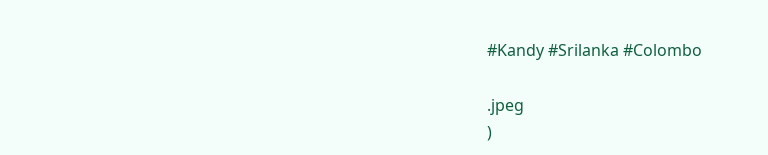#Kandy #Srilanka #Colombo

.jpeg
)